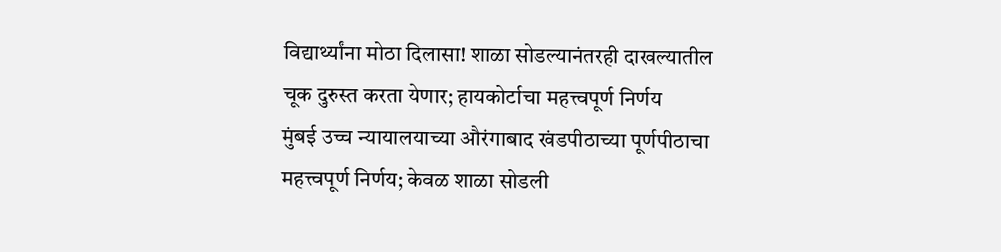विद्यार्थ्यांना मोठा दिलासा! शाळा सोडल्यानंतरही दाखल्यातील चूक दुरुस्त करता येणार; हायकोर्टाचा महत्त्वपूर्ण निर्णय
मुंबई उच्च न्यायालयाच्या औरंगाबाद खंडपीठाच्या पूर्णपीठाचा महत्त्वपूर्ण निर्णय; केवळ शाळा सोडली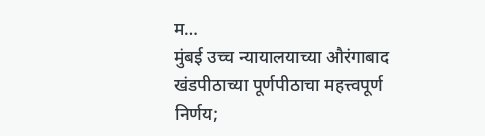म…
मुंबई उच्च न्यायालयाच्या औरंगाबाद खंडपीठाच्या पूर्णपीठाचा महत्त्वपूर्ण निर्णय;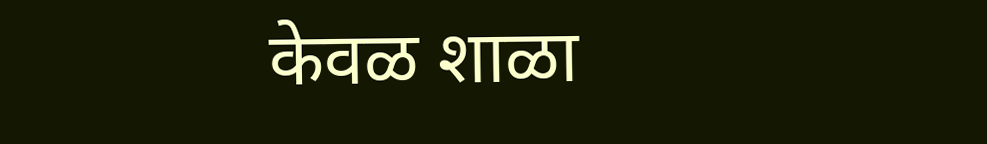केवळ शाळा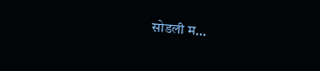सोडली म…